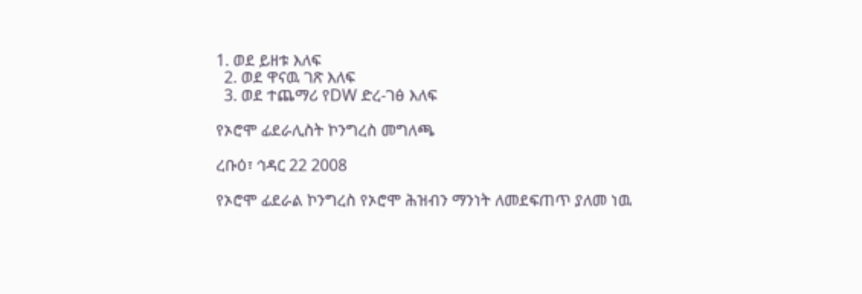1. ወደ ይዘቱ እለፍ
  2. ወደ ዋናዉ ገጽ እለፍ
  3. ወደ ተጨማሪ የDW ድረ-ገፅ እለፍ

የኦሮሞ ፊደራሊስት ኮንግረስ መግለጫ

ረቡዕ፣ ኅዳር 22 2008

የኦሮሞ ፊደራል ኮንግረስ የኦሮሞ ሕዝብን ማንነት ለመደፍጠጥ ያለመ ነዉ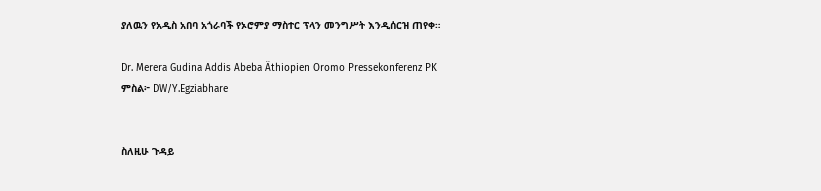ያለዉን የአዲስ አበባ አጎራባች የኦሮምያ ማስተር ፕላን መንግሥት እንዲሰርዝ ጠየቀ።

Dr. Merera Gudina Addis Abeba Äthiopien Oromo Pressekonferenz PK
ምስል፦ DW/Y.Egziabhare


ስለዚሁ ጉዳይ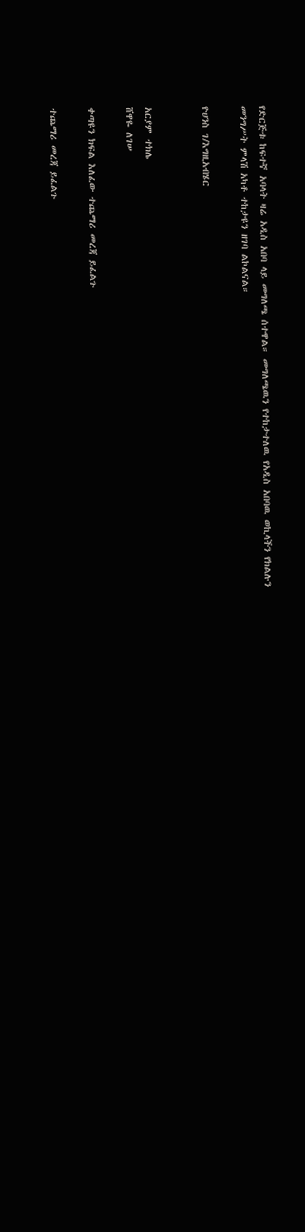የድርጅቱ ከፍተኛ አባላት ዛሬ አዲስ አበባ ላይ መግለጫ ሰተዋል። መግለጫዉን የተከታተለዉ የአዲስ አበባዉ ወኪላችን የክልሉን መንግሥት ምላሽ አካቶ ተከታዩን ዘገባ ልኮልናል።

ዮሀንስ ገ/እግዚአብሄር


አርያም ተክሌ
ሸዋዬ ለገሠ

ቀጣዩን ክፍል እለፈው ተጨማሪ መረጃ ይፈልጉ

ተጨማሪ መረጃ ይፈልጉ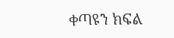ቀጣዩን ክፍል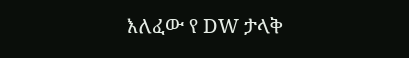እለፈው የ DW ታላቅ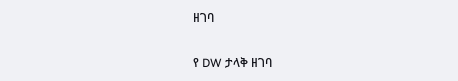ዘገባ

የ DW ታላቅ ዘገባ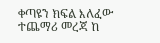ቀጣዩን ክፍል እለፈው ተጨማሪ መረጃ ከ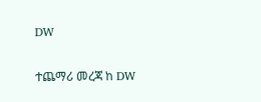DW

ተጨማሪ መረጃ ከ DW